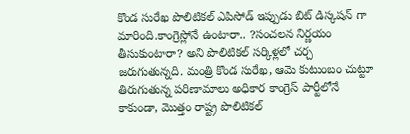కొండ సురేఖ పొలిటికల్ ఎపిసోడ్ ఇప్పుడు బిట్ డిస్కషన్ గా మారింది.కాంగ్రెస్లోనే ఉంటారా.. ?సంచలన నిర్ణయం తీసుకుంటారా? అని పొలిటికల్ సర్కిళ్లలో చర్చ జరుగుతున్నది. మంత్రి కొండ సురేఖ, ఆమె కుటుంబం చుట్టూ తిరుగుతున్న పరిణామాలు అధికార కాంగ్రెస్ పార్టీలోనే కాకుండా, మొత్తం రాష్ట్ర పొలిటికల్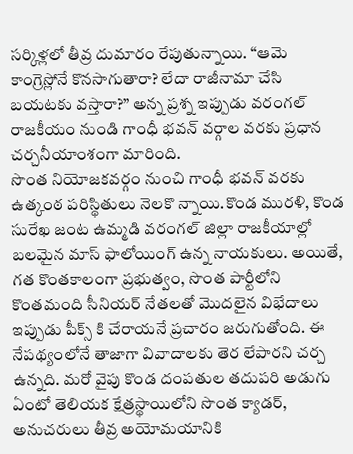సర్కిళ్లలో తీవ్ర దుమారం రేపుతున్నాయి. “ఆమె కాంగ్రెస్లోనే కొనసాగుతారా? లేదా రాజీనామా చేసి బయటకు వస్తారా?” అన్న ప్రశ్న ఇప్పుడు వరంగల్ రాజకీయం నుండి గాంధీ భవన్ వర్గాల వరకు ప్రధాన చర్చనీయాంశంగా మారింది.
సొంత నియోజకవర్గం నుంచి గాంధీ భవన్ వరకు ఉత్కంఠ పరిస్థితులు నెలకొ న్నాయి.కొండ మురళి, కొండ సురేఖ జంట ఉమ్మడి వరంగల్ జిల్లా రాజకీయాల్లో బలమైన మాస్ ఫాలోయింగ్ ఉన్న నాయకులు. అయితే, గత కొంతకాలంగా ప్రభుత్వం, సొంత పార్టీలోని కొంతమంది సీనియర్ నేతలతో మొదలైన విభేదాలు ఇప్పుడు పీక్స్ కి చేరాయనే ప్రచారం జరుగుతోంది. ఈ నేపథ్యంలోనే తాజాగా వివాదాలకు తెర లేపారని చర్చ ఉన్నది. మరో వైపు కొండ దంపతుల తదుపరి అడుగు ఏంటో తెలియక క్షేత్రస్థాయిలోని సొంత క్యాడర్, అనుచరులు తీవ్ర అయోమయానికి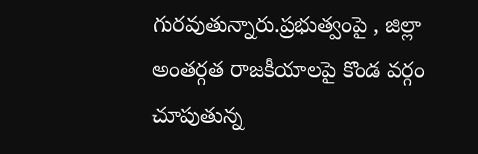గురవుతున్నారు.ప్రభుత్వంపై , జిల్లా అంతర్గత రాజకీయాలపై కొండ వర్గం చూపుతున్న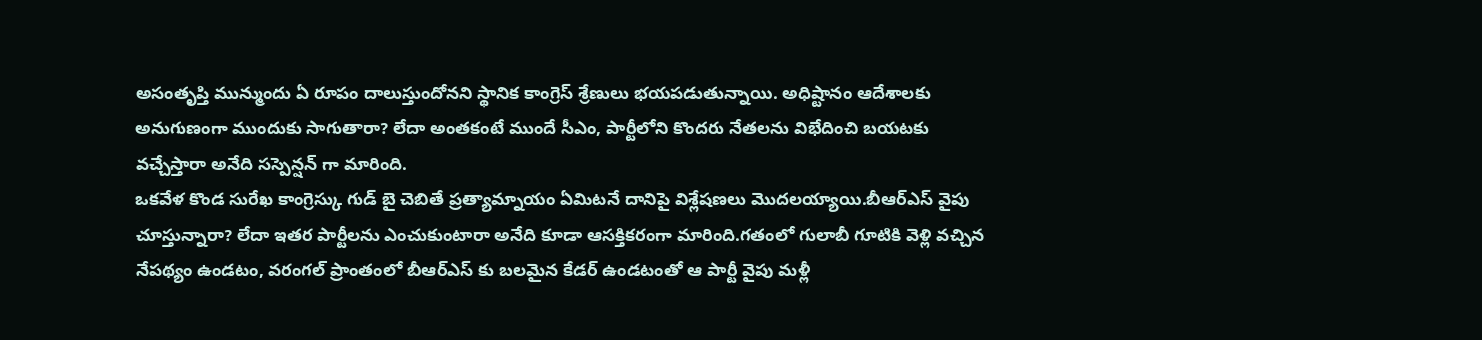అసంతృప్తి మున్ముందు ఏ రూపం దాలుస్తుందోనని స్థానిక కాంగ్రెస్ శ్రేణులు భయపడుతున్నాయి. అధిష్టానం ఆదేశాలకు అనుగుణంగా ముందుకు సాగుతారా? లేదా అంతకంటే ముందే సీఎం, పార్టీలోని కొందరు నేతలను విభేదించి బయటకు వచ్చేస్తారా అనేది సస్పెన్షన్ గా మారింది.
ఒకవేళ కొండ సురేఖ కాంగ్రెస్కు గుడ్ బై చెబితే ప్రత్యామ్నాయం ఏమిటనే దానిపై విశ్లేషణలు మొదలయ్యాయి.బీఆర్ఎస్ వైపు చూస్తున్నారా? లేదా ఇతర పార్టీలను ఎంచుకుంటారా అనేది కూడా ఆసక్తికరంగా మారింది.గతంలో గులాబీ గూటికి వెళ్లి వచ్చిన నేపథ్యం ఉండటం, వరంగల్ ప్రాంతంలో బీఆర్ఎస్ కు బలమైన కేడర్ ఉండటంతో ఆ పార్టీ వైపు మళ్లీ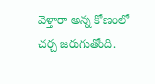వెళ్తారా అన్న కోణంలో చర్చ జరుగుతోంది.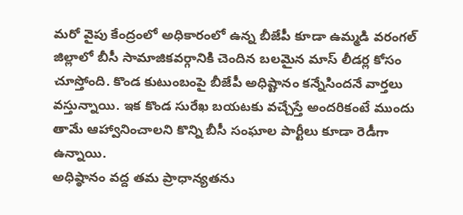మరో వైపు కేంద్రంలో అధికారంలో ఉన్న బీజేపీ కూడా ఉమ్మడి వరంగల్ జిల్లాలో బీసీ సామాజికవర్గానికి చెందిన బలమైన మాస్ లీడర్ల కోసం చూస్తోంది. కొండ కుటుంబంపై బీజేపీ అధిష్టానం కన్నేసిందనే వార్తలు వస్తున్నాయి. ఇక కొండ సురేఖ బయటకు వచ్చేస్తే అందరికంటే ముందు తామే ఆహ్వానించాలని కొన్ని బీసీ సంఘాల పార్టీలు కూడా రెడీగా ఉన్నాయి.
అధిష్ఠానం వద్ద తమ ప్రాధాన్యతను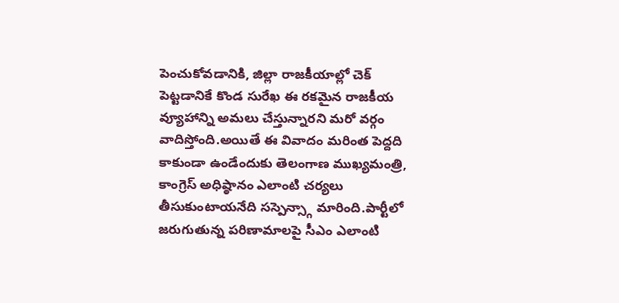పెంచుకోవడానికి, జిల్లా రాజకీయాల్లో చెక్ పెట్టడానికే కొండ సురేఖ ఈ రకమైన రాజకీయ వ్యూహాన్ని అమలు చేస్తున్నారని మరో వర్గం వాదిస్తోంది.అయితే ఈ వివాదం మరింత పెద్దది కాకుండా ఉండేందుకు తెలంగాణ ముఖ్యమంత్రి, కాంగ్రెస్ అధిష్ఠానం ఎలాంటి చర్యలు తీసుకుంటాయనేది సస్పెన్స్గా మారింది.పార్టీలో జరుగుతున్న పరిణామాలపై సీఎం ఎలాంటి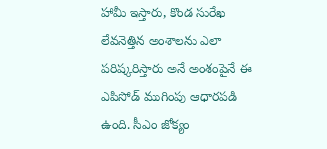హామీ ఇస్తారు, కొండ సురేఖ లేవనెత్తిన అంశాలను ఎలా పరిష్కరిస్తారు అనే అంశంపైనే ఈ ఎపిసోడ్ ముగింపు ఆధారపడి ఉంది. సీఎం జోక్యం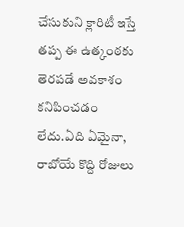చేసుకుని క్లారిటీ ఇస్తే తప్ప ఈ ఉత్కంఠకు తెరపడే అవకాశం కనిపించడం లేదు.ఏది ఏమైనా, రాబోయే కొద్ది రోజులు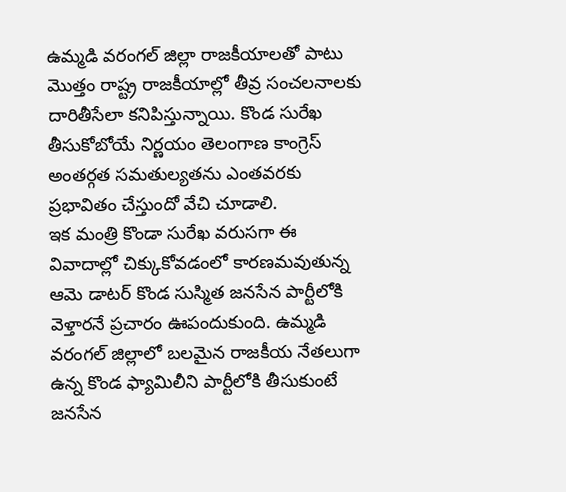ఉమ్మడి వరంగల్ జిల్లా రాజకీయాలతో పాటు మొత్తం రాష్ట్ర రాజకీయాల్లో తీవ్ర సంచలనాలకు దారితీసేలా కనిపిస్తున్నాయి. కొండ సురేఖ తీసుకోబోయే నిర్ణయం తెలంగాణ కాంగ్రెస్ అంతర్గత సమతుల్యతను ఎంతవరకు ప్రభావితం చేస్తుందో వేచి చూడాలి.
ఇక మంత్రి కొండా సురేఖ వరుసగా ఈ వివాదాల్లో చిక్కుకోవడంలో కారణమవుతున్న ఆమె డాటర్ కొండ సుస్మిత జనసేన పార్టీలోకి వెళ్తారనే ప్రచారం ఊపందుకుంది. ఉమ్మడి వరంగల్ జిల్లాలో బలమైన రాజకీయ నేతలుగా ఉన్న కొండ ఫ్యామిలీని పార్టీలోకి తీసుకుంటే జనసేన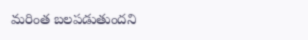మరింత బలపడుతుందని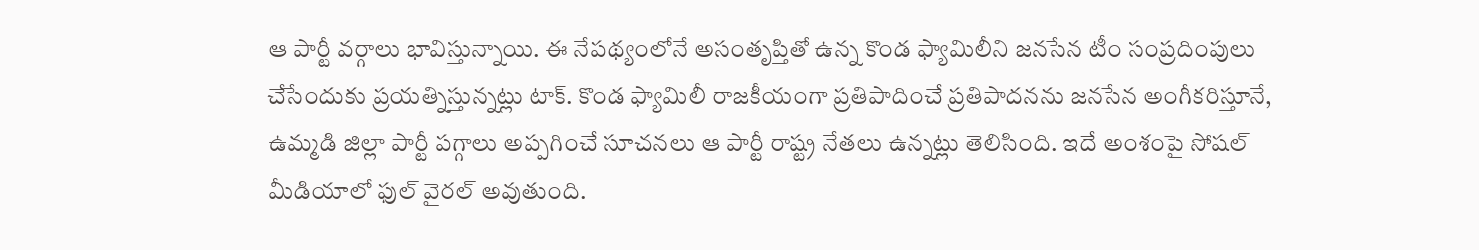ఆ పార్టీ వర్గాలు భావిస్తున్నాయి. ఈ నేపథ్యంలోనే అసంతృప్తితో ఉన్న కొండ ఫ్యామిలీని జనసేన టీం సంప్రదింపులు చేసేందుకు ప్రయత్నిస్తున్నట్లు టాక్. కొండ ఫ్యామిలీ రాజకీయంగా ప్రతిపాదించే ప్రతిపాదనను జనసేన అంగీకరిస్తూనే, ఉమ్మడి జిల్లా పార్టీ పగ్గాలు అప్పగించే సూచనలు ఆ పార్టీ రాష్ట్ర నేతలు ఉన్నట్లు తెలిసింది. ఇదే అంశంపై సోషల్ మీడియాలో ఫుల్ వైరల్ అవుతుంది.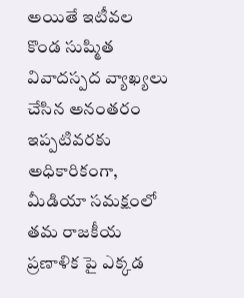అయితే ఇటీవల కొండ సుష్మిత వివాదస్పద వ్యాఖ్యలు చేసిన అనంతరం ఇప్పటివరకు అధికారికంగా, మీడియా సమక్షంలో తమ రాజకీయ ప్రణాళిక పై ఎక్కడ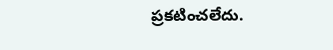ప్రకటించలేదు.